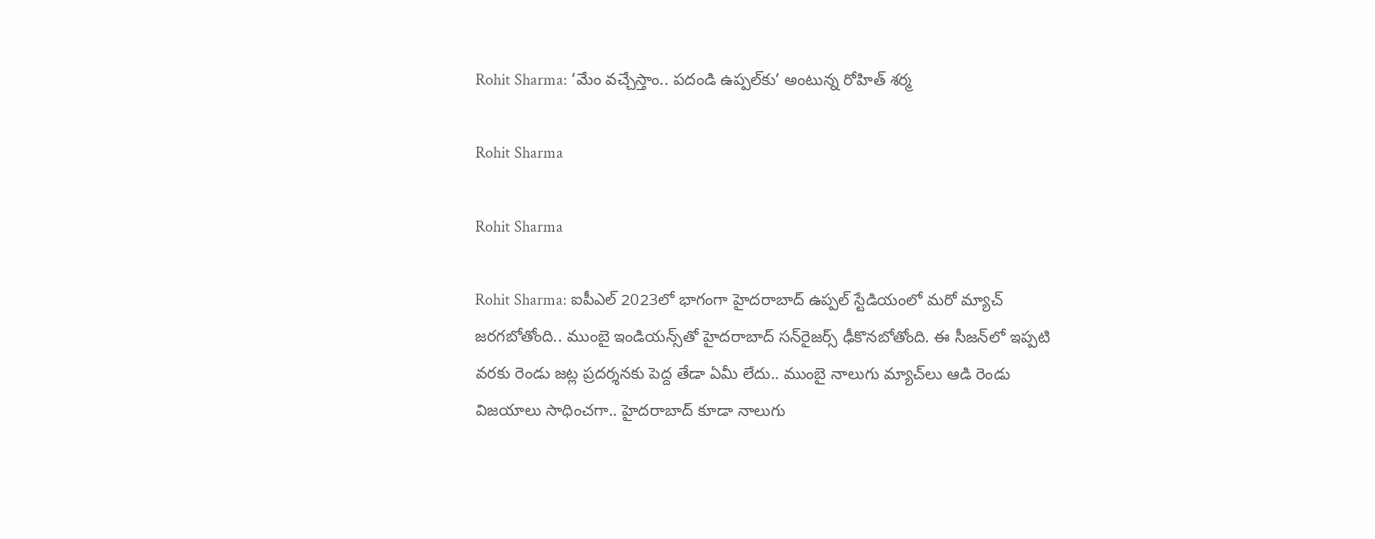Rohit Sharma: ‘మేం వచ్చేస్తాం.. పదండి ఉప్పల్‌కు’ అంటున్న రోహిత్ శర్మ

Rohit Sharma

Rohit Sharma

Rohit Sharma: ఐపీఎల్‌ 2023లో భాగంగా హైదరాబాద్‌ ఉప్పల్ స్టేడియంలో మరో మ్యాచ్‌ జరగబోతోంది.. ముంబై ఇండియన్స్‌తో హైదరాబాద్‌ సన్‌రైజర్స్‌ ఢీకొనబోతోంది. ఈ సీజన్‌లో ఇప్పటి వరకు రెండు జట్ల ప్రదర్శనకు పెద్ద తేడా ఏమీ లేదు.. ముంబై నాలుగు మ్యాచ్‌లు ఆడి రెండు విజయాలు సాధించగా.. హైదరాబాద్‌ కూడా నాలుగు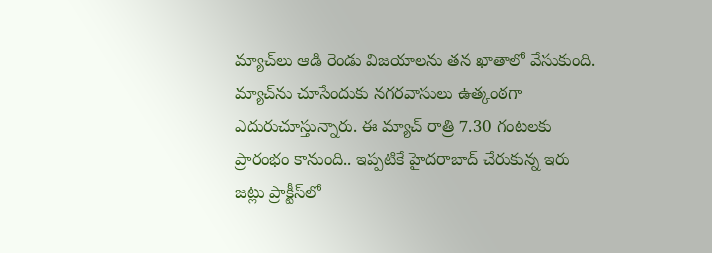మ్యాచ్‌లు ఆడి రెండు విజయాలను తన ఖాతాలో వేసుకుంది. మ్యాచ్‌ను చూసేందుకు నగరవాసులు ఉత్కంఠగా ఎదురుచూస్తున్నారు. ఈ మ్యాచ్‌ రాత్రి 7.30 గంటలకు ప్రారంభం కానుంది.. ఇప్పటికే హైదరాబాద్‌ చేరుకున్న ఇరు జట్లు ప్రాక్టీస్‌లో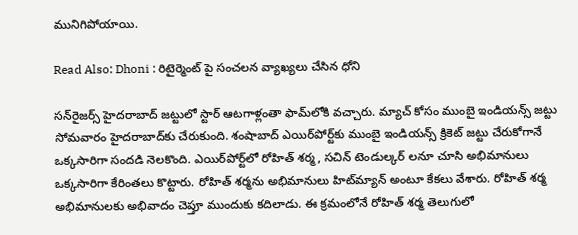మునిగిపోయాయి.

Read Also: Dhoni : రిటైర్మెంట్ పై సంచలన వ్యాఖ్యలు చేసిన ధోని

సన్‌రైజర్స్ హైదరాబాద్ జట్టులో స్టార్ ఆటగాళ్లంతా ఫామ్‌లోకి వచ్చారు. మ్యాచ్‌ కోసం ముంబై ఇండియన్స్ జట్టు సోమవారం హైదరాబాద్‌కు చేరుకుంది. శంషాబాద్ ఎయిర్‌పోర్ట్‌కు ముంబై ఇండియన్స్ క్రికెట్ జట్టు చేరుకోగానే ఒక్కసారిగా సందడి నెలకొంది. ఎయిర్‌పోర్ట్‌లో రోహిత్ శర్మ, సచిన్ టెండుల్కర్ లనూ చూసి అభిమానులు ఒక్కసారిగా కేరింతలు కొట్టారు. రోహిత్ శర్మను అభిమానులు హిట్‌మ్యాన్‌ అంటూ కేకలు వేశారు. రోహిత్ శర్మ అభిమానులకు అభివాదం చెప్తూ ముందుకు కదిలాడు. ఈ క్రమంలోనే రోహిత్ శర్మ తెలుగులో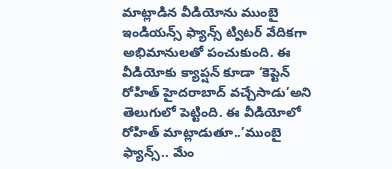మాట్లాడిన వీడియోను ముంబై ఇండియన్స్ ఫ్యాన్స్ ట్విటర్ వేదికగా అభిమానులతో పంచుకుంది. ఈ వీడియోకు క్యాప్షన్ కూడా ‘కెప్టెన్ రోహిత్‌ హైదరాబాద్ వచ్చేసాడు’అని తెలుగులో పెట్టింది. ఈ వీడియోలో రోహిత్ మాట్లాడుతూ..’ముంబై ఫ్యాన్స్.. మేం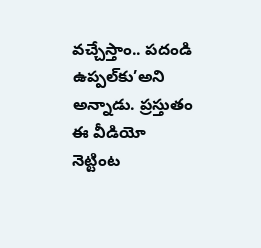వచ్చేస్తాం.. పదండి ఉప్పల్‌కు’అని అన్నాడు. ప్రస్తుతం ఈ వీడియో నెట్టింట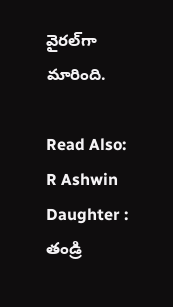వైరల్‌గా మారింది.

Read Also: R Ashwin Daughter : తండ్రి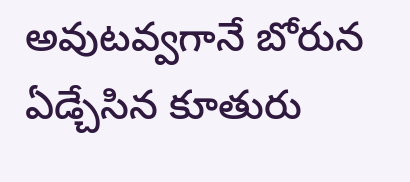అవుటవ్వగానే బోరున ఏడ్చేసిన కూతురు